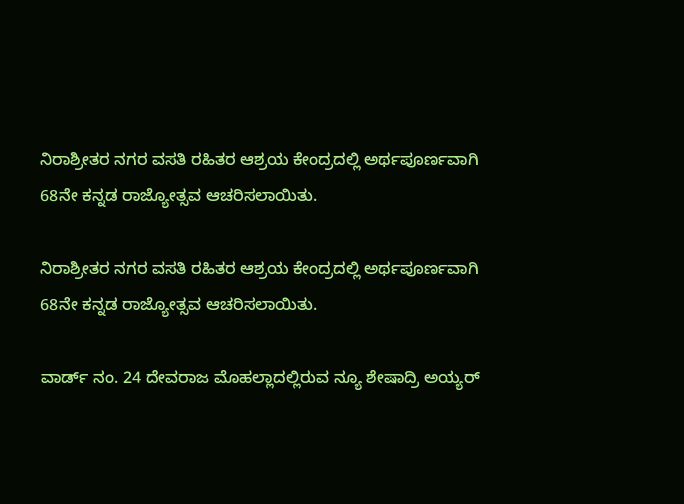ನಿರಾಶ್ರೀತರ ನಗರ ವಸತಿ ರಹಿತರ ಆಶ್ರಯ ಕೇಂದ್ರದಲ್ಲಿ ಅರ್ಥಪೂರ್ಣವಾಗಿ 68ನೇ ಕನ್ನಡ ರಾಜ್ಯೋತ್ಸವ ಆಚರಿಸಲಾಯಿತು.

ನಿರಾಶ್ರೀತರ ನಗರ ವಸತಿ ರಹಿತರ ಆಶ್ರಯ ಕೇಂದ್ರದಲ್ಲಿ ಅರ್ಥಪೂರ್ಣವಾಗಿ 68ನೇ ಕನ್ನಡ ರಾಜ್ಯೋತ್ಸವ ಆಚರಿಸಲಾಯಿತು.

ವಾರ್ಡ್ ನಂ. 24 ದೇವರಾಜ ಮೊಹಲ್ಲಾದಲ್ಲಿರುವ ನ್ಯೂ ಶೇಷಾದ್ರಿ ಅಯ್ಯರ್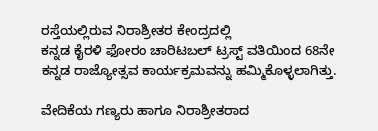ರಸ್ತೆಯಲ್ಲಿರುವ ನಿರಾಶ್ರೀತರ ಕೇಂದ್ರದಲ್ಲಿ
ಕನ್ನಡ ಕೈರಳಿ ಫೋರಂ ಚಾರಿಟಬಲ್ ಟ್ರಸ್ಟ್ ವತಿಯಿಂದ 68ನೇ ಕನ್ನಡ ರಾಜ್ಯೋತ್ಸವ ಕಾರ್ಯಕ್ರಮವನ್ನು ಹಮ್ಮಿಕೊಳ್ಳಲಾಗಿತ್ತು.

ವೇದಿಕೆಯ ಗಣ್ಯರು ಹಾಗೂ ನಿರಾಶ್ರೀತರಾದ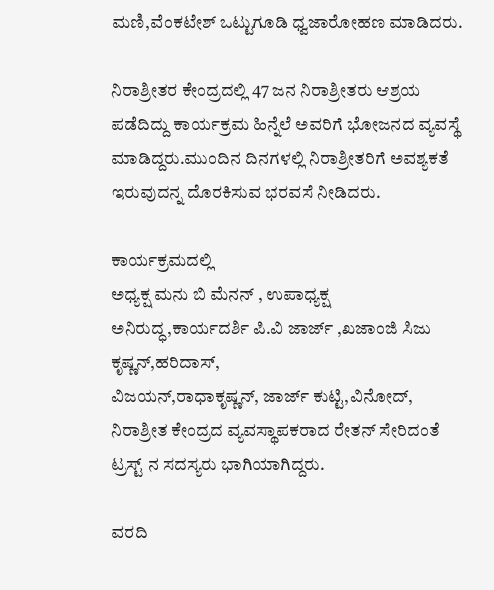ಮಣಿ,ವೆಂಕಟೇಶ್ ಒಟ್ಟುಗೂಡಿ ಧ್ವಜಾರೋಹಣ ಮಾಡಿದರು.

ನಿರಾಶ್ರೀತರ ಕೇಂದ್ರದಲ್ಲಿ 47 ಜನ ನಿರಾಶ್ರೀತರು ಆಶ್ರಯ ಪಡೆದಿದ್ದು ಕಾರ್ಯಕ್ರಮ ಹಿನ್ನೆಲೆ ಅವರಿಗೆ ಭೋಜನದ ವ್ಯವಸ್ಥೆ ಮಾಡಿದ್ದರು.ಮುಂದಿನ ದಿನಗಳಲ್ಲಿ ನಿರಾಶ್ರೀತರಿಗೆ ಅವಶ್ಯಕತೆ ಇರುವುದನ್ನ ದೊರಕಿಸುವ ಭರವಸೆ ನೀಡಿದರು.

ಕಾರ್ಯಕ್ರಮದಲ್ಲಿ
ಅಧ್ಯಕ್ಷ ಮನು ಬಿ ಮೆನನ್ , ಉಪಾಧ್ಯಕ್ಷ ಅನಿರುದ್ಧ,ಕಾರ್ಯದರ್ಶಿ ಪಿ.ವಿ ಜಾರ್ಜ್ ,ಖಜಾಂಜಿ ಸಿಜು ಕೃಷ್ಣನ್,ಹರಿದಾಸ್,
ವಿಜಯನ್,ರಾಧಾಕೃಷ್ಣನ್, ಜಾರ್ಜ್ ಕುಟ್ಟಿ,ವಿನೋದ್,
ನಿರಾಶ್ರೀತ ಕೇಂದ್ರದ ವ್ಯವಸ್ಥಾಪಕರಾದ ರೇತನ್ ಸೇರಿದಂತೆ ಟ್ರಸ್ಟ್ ನ ಸದಸ್ಯರು ಭಾಗಿಯಾಗಿದ್ದರು.

ವರದಿ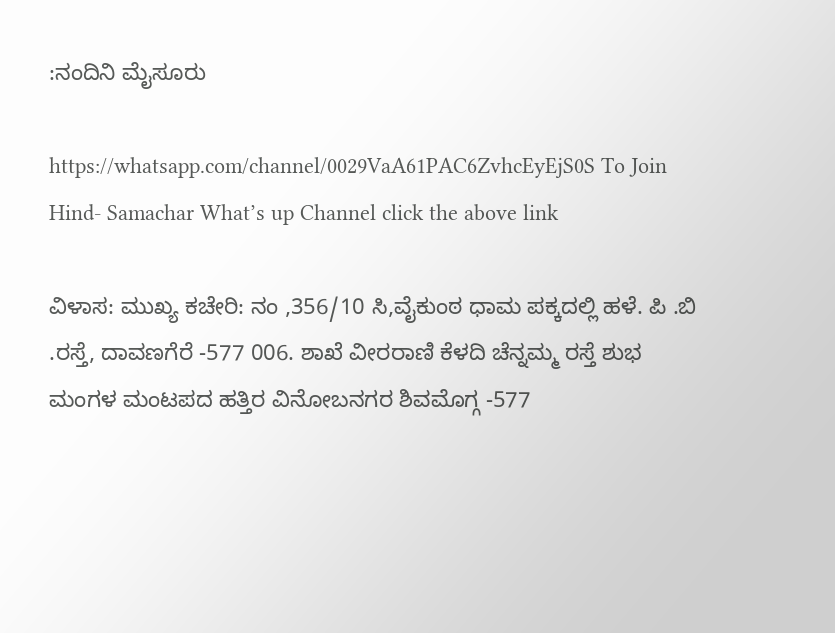:ನಂದಿನಿ ಮೈಸೂರು

https://whatsapp.com/channel/0029VaA61PAC6ZvhcEyEjS0S To Join Hind- Samachar What’s up Channel click the above link

ವಿಳಾಸ: ಮುಖ್ಯ ಕಚೇರಿ: ನಂ ,356/10 ಸಿ,ವೈಕುಂಠ ಧಾಮ ಪಕ್ಕದಲ್ಲಿ ಹಳೆ. ಪಿ .ಬಿ .ರಸ್ತೆ, ದಾವಣಗೆರೆ -577 006. ಶಾಖೆ ವೀರರಾಣಿ ಕೆಳದಿ ಚೆನ್ನಮ್ಮ ರಸ್ತೆ ಶುಭ ಮಂಗಳ ಮಂಟಪದ ಹತ್ತಿರ ವಿನೋಬನಗರ ಶಿವಮೊಗ್ಗ -577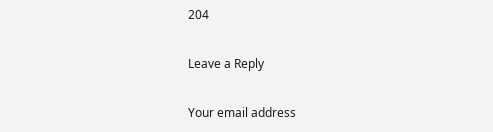204

Leave a Reply

Your email address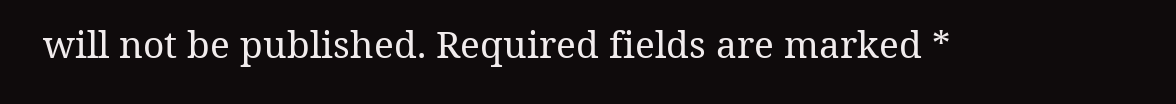will not be published. Required fields are marked *